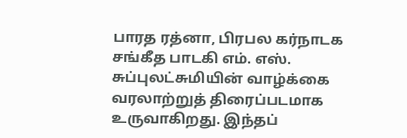பாரத ரத்னா, பிரபல கர்நாடக சங்கீத பாடகி எம். எஸ். சுப்புலட்சுமியின் வாழ்க்கை வரலாற்றுத் திரைப்படமாக உருவாகிறது. இந்தப்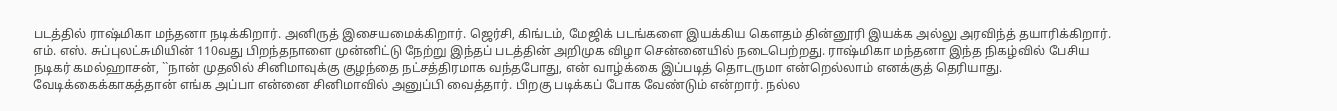படத்தில் ராஷ்மிகா மந்தனா நடிக்கிறார். அனிருத் இசையமைக்கிறார். ஜெர்சி, கிங்டம், மேஜிக் படங்களை இயக்கிய கெளதம் தின்னூரி இயக்க அல்லு அரவிந்த் தயாரிக்கிறார். எம். எஸ். சுப்புலட்சுமியின் 110வது பிறந்தநாளை முன்னிட்டு நேற்று இந்தப் படத்தின் அறிமுக விழா சென்னையில் நடைபெற்றது. ராஷ்மிகா மந்தனா இந்த நிகழ்வில் பேசிய நடிகர் கமல்ஹாசன், ``நான் முதலில் சினிமாவுக்கு குழந்தை நட்சத்திரமாக வந்தபோது, என் வாழ்க்கை இப்படித் தொடருமா என்றெல்லாம் எனக்குத் தெரியாது. வேடிக்கைக்காகத்தான் எங்க அப்பா என்னை சினிமாவில் அனுப்பி வைத்தார். பிறகு படிக்கப் போக வேண்டும் என்றார். நல்ல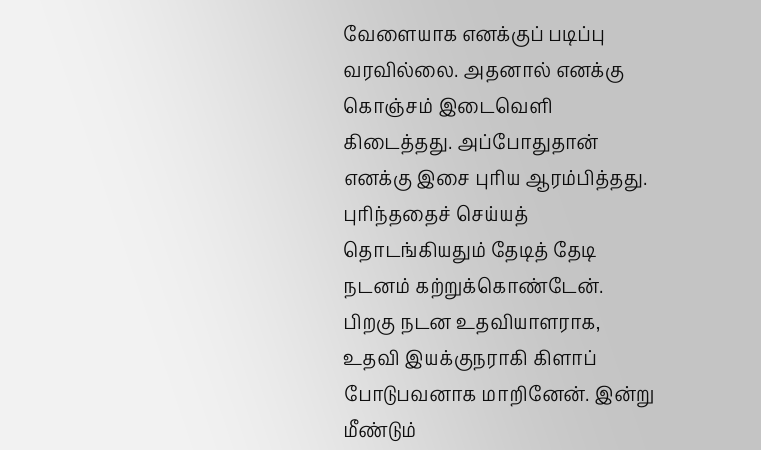வேளையாக எனக்குப் படிப்பு வரவில்லை. அதனால் எனக்கு கொஞ்சம் இடைவெளி கிடைத்தது. அப்போதுதான் எனக்கு இசை புரிய ஆரம்பித்தது. புரிந்ததைச் செய்யத் தொடங்கியதும் தேடித் தேடி நடனம் கற்றுக்கொண்டேன். பிறகு நடன உதவியாளராக, உதவி இயக்குநராகி கிளாப் போடுபவனாக மாறினேன். இன்று மீண்டும்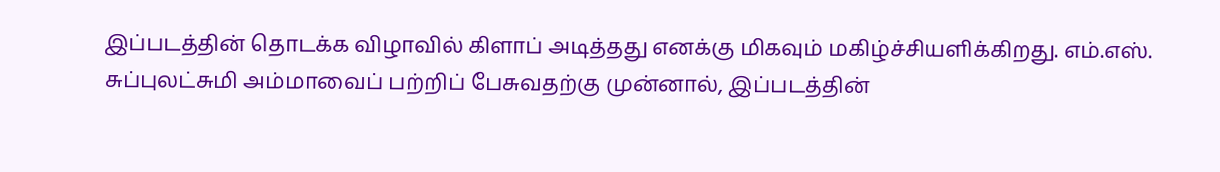இப்படத்தின் தொடக்க விழாவில் கிளாப் அடித்தது எனக்கு மிகவும் மகிழ்ச்சியளிக்கிறது. எம்.எஸ். சுப்புலட்சுமி அம்மாவைப் பற்றிப் பேசுவதற்கு முன்னால், இப்படத்தின்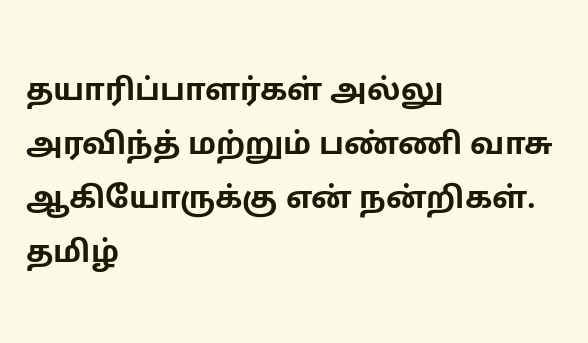தயாரிப்பாளர்கள் அல்லு அரவிந்த் மற்றும் பண்ணி வாசு ஆகியோருக்கு என் நன்றிகள். தமிழ்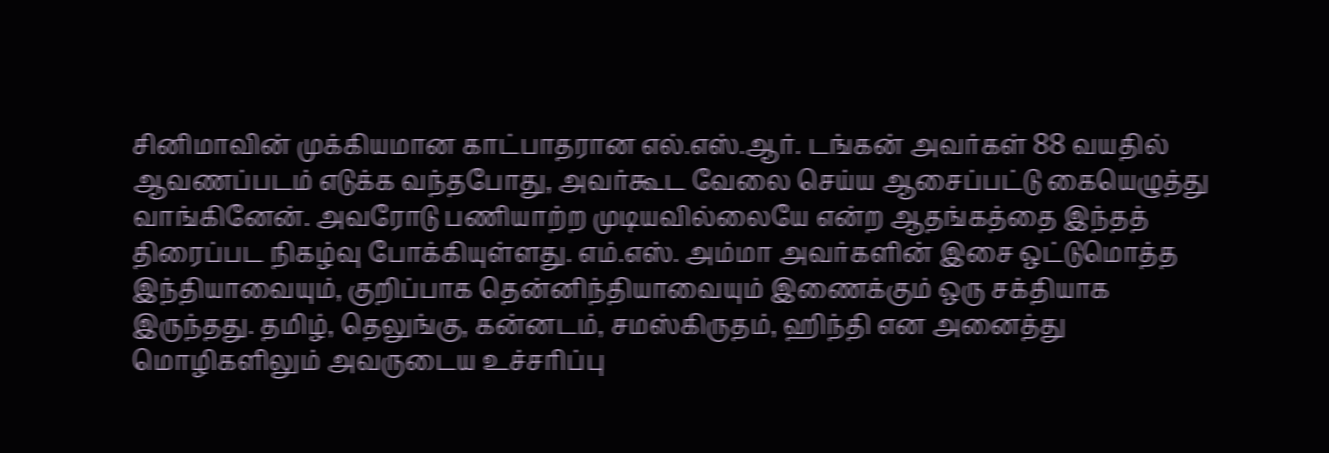சினிமாவின் முக்கியமான காட்பாதரான எல்.எஸ்.ஆர். டங்கன் அவர்கள் 88 வயதில் ஆவணப்படம் எடுக்க வந்தபோது, அவர்கூட வேலை செய்ய ஆசைப்பட்டு கையெழுத்து வாங்கினேன். அவரோடு பணியாற்ற முடியவில்லையே என்ற ஆதங்கத்தை இந்தத் திரைப்பட நிகழ்வு போக்கியுள்ளது. எம்.எஸ். அம்மா அவர்களின் இசை ஒட்டுமொத்த இந்தியாவையும், குறிப்பாக தென்னிந்தியாவையும் இணைக்கும் ஒரு சக்தியாக இருந்தது. தமிழ், தெலுங்கு, கன்னடம், சமஸ்கிருதம், ஹிந்தி என அனைத்து மொழிகளிலும் அவருடைய உச்சரிப்பு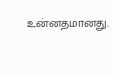உன்னதமானது.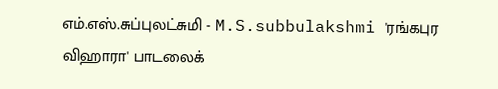எம்.எஸ்.சுப்புலட்சுமி - M.S.subbulakshmi 'ரங்கபுர விஹாரா' பாடலைக்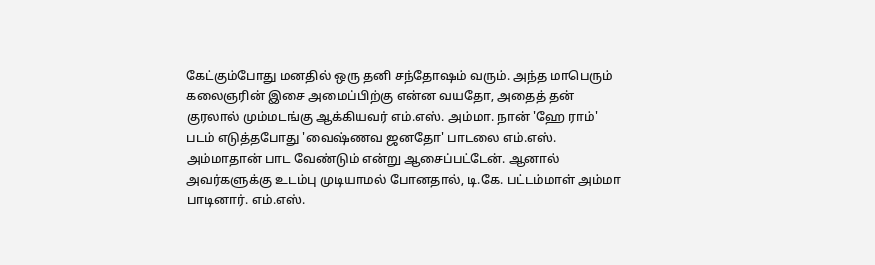கேட்கும்போது மனதில் ஒரு தனி சந்தோஷம் வரும். அந்த மாபெரும் கலைஞரின் இசை அமைப்பிற்கு என்ன வயதோ, அதைத் தன் குரலால் மும்மடங்கு ஆக்கியவர் எம்.எஸ். அம்மா. நான் 'ஹே ராம்' படம் எடுத்தபோது 'வைஷ்ணவ ஜனதோ' பாடலை எம்.எஸ். அம்மாதான் பாட வேண்டும் என்று ஆசைப்பட்டேன். ஆனால் அவர்களுக்கு உடம்பு முடியாமல் போனதால், டி.கே. பட்டம்மாள் அம்மா பாடினார். எம்.எஸ்.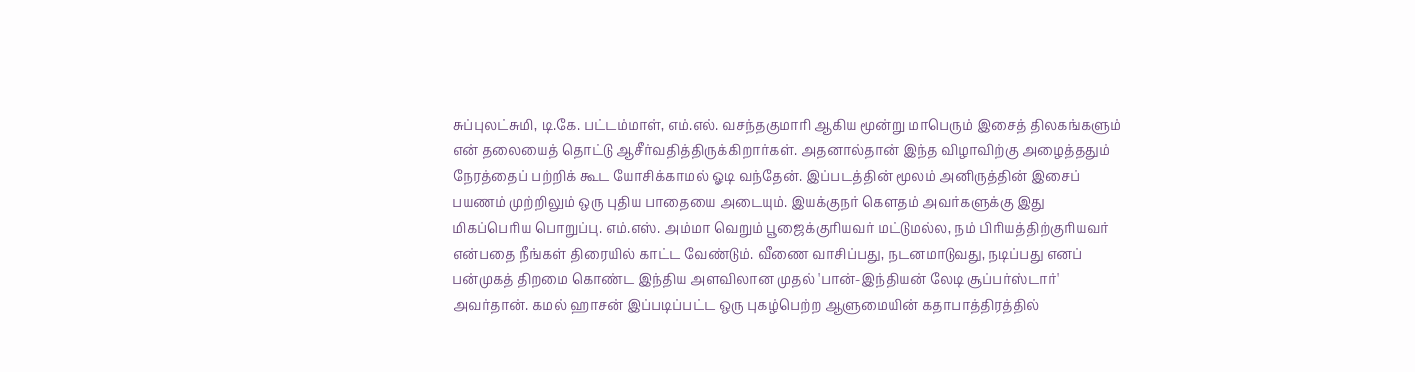சுப்புலட்சுமி, டி.கே. பட்டம்மாள், எம்.எல். வசந்தகுமாரி ஆகிய மூன்று மாபெரும் இசைத் திலகங்களும் என் தலையைத் தொட்டு ஆசீர்வதித்திருக்கிறார்கள். அதனால்தான் இந்த விழாவிற்கு அழைத்ததும் நேரத்தைப் பற்றிக் கூட யோசிக்காமல் ஓடி வந்தேன். இப்படத்தின் மூலம் அனிருத்தின் இசைப் பயணம் முற்றிலும் ஒரு புதிய பாதையை அடையும். இயக்குநர் கௌதம் அவர்களுக்கு இது மிகப்பெரிய பொறுப்பு. எம்.எஸ். அம்மா வெறும் பூஜைக்குரியவர் மட்டுமல்ல, நம் பிரியத்திற்குரியவர் என்பதை நீங்கள் திரையில் காட்ட வேண்டும். வீணை வாசிப்பது, நடனமாடுவது, நடிப்பது எனப் பன்முகத் திறமை கொண்ட இந்திய அளவிலான முதல் 'பான்-இந்தியன் லேடி சூப்பர்ஸ்டார்' அவர்தான். கமல் ஹாசன் இப்படிப்பட்ட ஒரு புகழ்பெற்ற ஆளுமையின் கதாபாத்திரத்தில்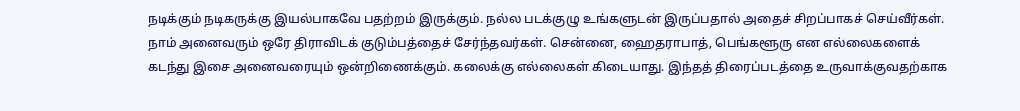நடிக்கும் நடிகருக்கு இயல்பாகவே பதற்றம் இருக்கும். நல்ல படக்குழு உங்களுடன் இருப்பதால் அதைச் சிறப்பாகச் செய்வீர்கள். நாம் அனைவரும் ஒரே திராவிடக் குடும்பத்தைச் சேர்ந்தவர்கள். சென்னை, ஹைதராபாத், பெங்களூரு என எல்லைகளைக் கடந்து இசை அனைவரையும் ஒன்றிணைக்கும். கலைக்கு எல்லைகள் கிடையாது. இந்தத் திரைப்படத்தை உருவாக்குவதற்காக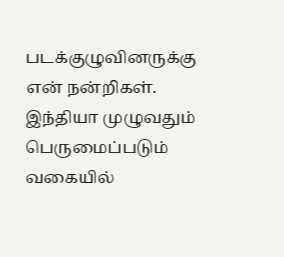படக்குழுவினருக்கு என் நன்றிகள். இந்தியா முழுவதும் பெருமைப்படும் வகையில்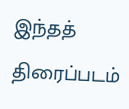இந்தத் திரைப்படம்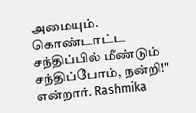அமையும். கொண்டாட்ட சந்திப்பில் மீண்டும் சந்திப்போம், நன்றி!" என்றார். Rashmika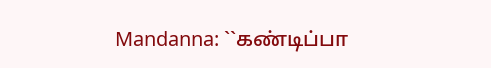Mandanna: ``கண்டிப்பா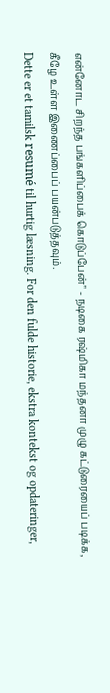என்னோட சிறந்த பங்களிப்பைக் கொடுப்பேன்" - நடிகை ரஷ்மிகா மந்தனா முழு கட்டுரையைப் படிக்க, கீழே உள்ள இணைப்பைப் பயன்படுத்தவும்.
Dette er et tamilsk resumé til hurtig læsning. For den fulde historie, ekstra kontekst og opdateringer,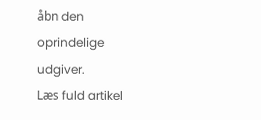åbn den oprindelige udgiver.
Læs fuld artikel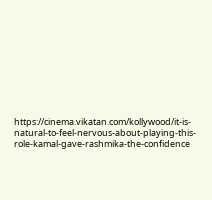https://cinema.vikatan.com/kollywood/it-is-natural-to-feel-nervous-about-playing-this-role-kamal-gave-rashmika-the-confidence